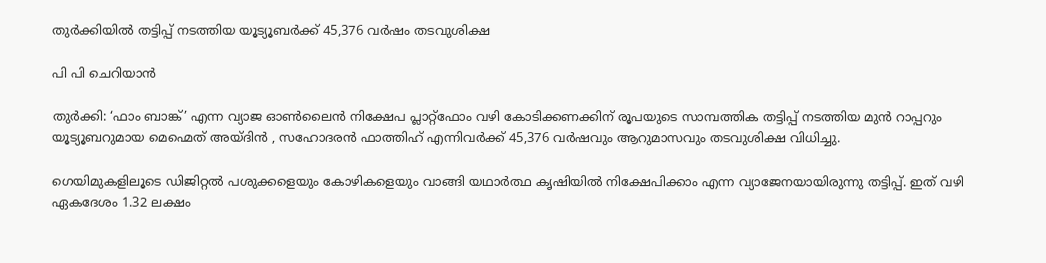തുർക്കിയിൽ തട്ടിപ്പ് നടത്തിയ യൂട്യൂബർക്ക് 45,376 വർഷം തടവുശിക്ഷ

പി പി ചെറിയാൻ

തുർക്കി: ‘ഫാം ബാങ്ക്’ എന്ന വ്യാജ ഓൺലൈൻ നിക്ഷേപ പ്ലാറ്റ്‌ഫോം വഴി കോടിക്കണക്കിന് രൂപയുടെ സാമ്പത്തിക തട്ടിപ്പ് നടത്തിയ മുൻ റാപ്പറും യൂട്യൂബറുമായ മെഹ്മെത് അയ്ദിൻ , സഹോദരൻ ഫാത്തിഹ് എന്നിവർക്ക് 45,376 വർഷവും ആറുമാസവും തടവുശിക്ഷ വിധിച്ചു.

ഗെയിമുകളിലൂടെ ഡിജിറ്റൽ പശുക്കളെയും കോഴികളെയും വാങ്ങി യഥാർത്ഥ കൃഷിയിൽ നിക്ഷേപിക്കാം എന്ന വ്യാജേനയായിരുന്നു തട്ടിപ്പ്. ഇത് വഴി ഏകദേശം 1.32 ലക്ഷം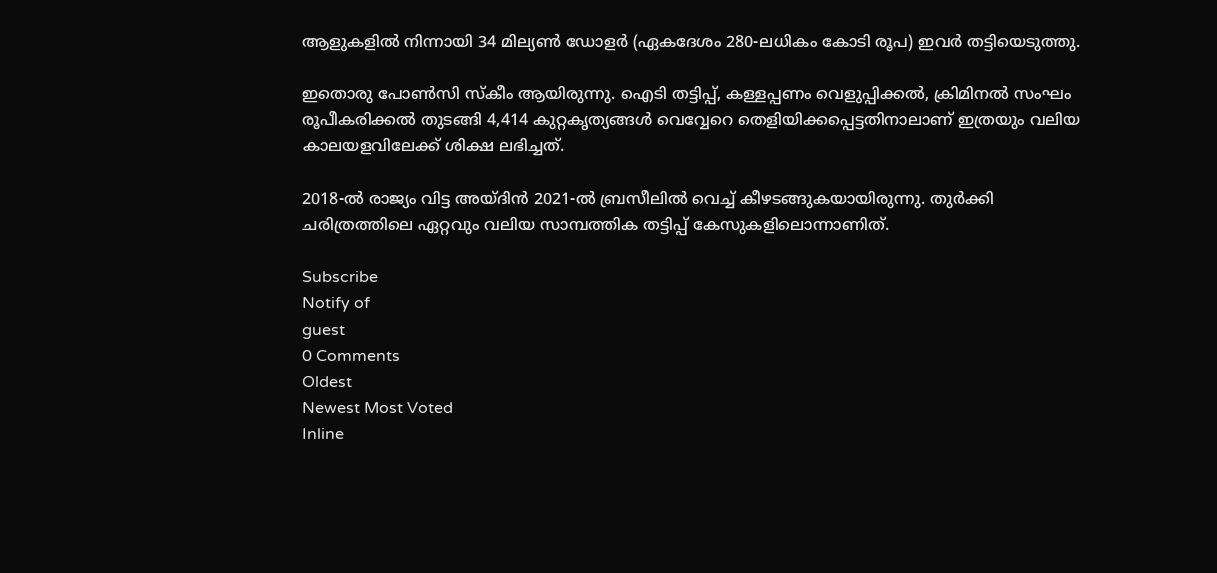ആളുകളിൽ നിന്നായി 34 മില്യൺ ഡോളർ (ഏകദേശം 280-ലധികം കോടി രൂപ) ഇവർ തട്ടിയെടുത്തു.

ഇതൊരു പോൺസി സ്കീം ആയിരുന്നു. ഐടി തട്ടിപ്പ്, കള്ളപ്പണം വെളുപ്പിക്കൽ, ക്രിമിനൽ സംഘം രൂപീകരിക്കൽ തുടങ്ങി 4,414 കുറ്റകൃത്യങ്ങൾ വെവ്വേറെ തെളിയിക്കപ്പെട്ടതിനാലാണ് ഇത്രയും വലിയ കാലയളവിലേക്ക് ശിക്ഷ ലഭിച്ചത്.

2018-ൽ രാജ്യം വിട്ട അയ്ദിൻ 2021-ൽ ബ്രസീലിൽ വെച്ച് കീഴടങ്ങുകയായിരുന്നു. തുർക്കി ചരിത്രത്തിലെ ഏറ്റവും വലിയ സാമ്പത്തിക തട്ടിപ്പ് കേസുകളിലൊന്നാണിത്.

Subscribe
Notify of
guest
0 Comments
Oldest
Newest Most Voted
Inline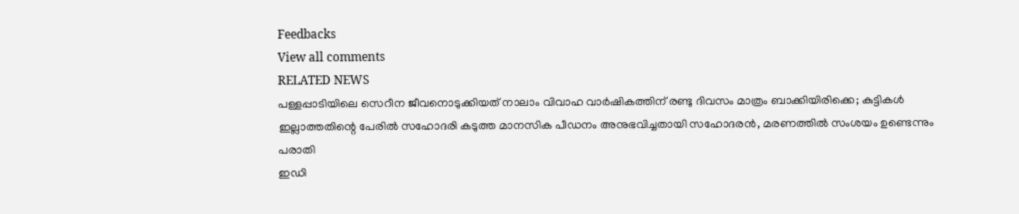Feedbacks
View all comments
RELATED NEWS
പള്ളപ്പാടിയിലെ സെറീന ജീവനൊടുക്കിയത് നാലാം വിവാഹ വാര്‍ഷികത്തിന് രണ്ടു ദിവസം മാത്രം ബാക്കിയിരിക്കെ; കുട്ടികള്‍ ഇല്ലാത്തതിന്റെ പേരില്‍ സഹോദരി കടുത്ത മാനസിക പീഡനം അനുഭവിച്ചതായി സഹോദരന്‍, മരണത്തില്‍ സംശയം ഉണ്ടെന്നും പരാതി
ഇഡി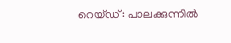റെയ്ഡ്: പാലക്കുന്നില്‍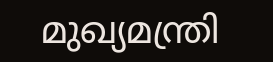മുഖ്യമന്ത്രി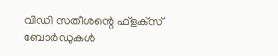വിഡി സതീശന്റെ ഫ്‌ളക്‌സ് ബോര്‍ഡുകള്‍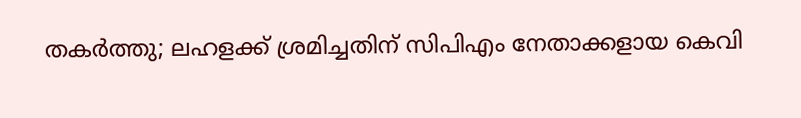തകര്‍ത്തു; ലഹളക്ക് ശ്രമിച്ചതിന് സിപിഎം നേതാക്കളായ കെവി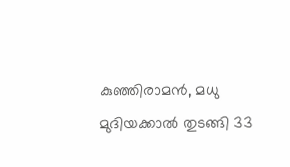കുഞ്ഞിരാമന്‍, മധു മുദിയക്കാല്‍ തുടങ്ങി 33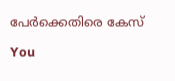പേര്‍ക്കെതിരെ കേസ്

You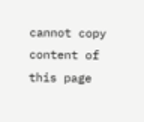cannot copy content of this page